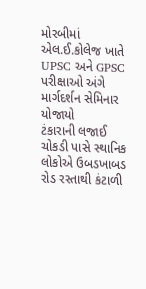મોરબીમાં એલ.ઈ.કોલેજ ખાતે UPSC અને GPSC પરીક્ષાઓ અંગે માર્ગદર્શન સેમિનાર યોજાયો
ટંકારાની લજાઈ ચોકડી પાસે સ્થાનિક લોકોએ ઉબડખાબડ રોડ રસ્તાથી કંટાળી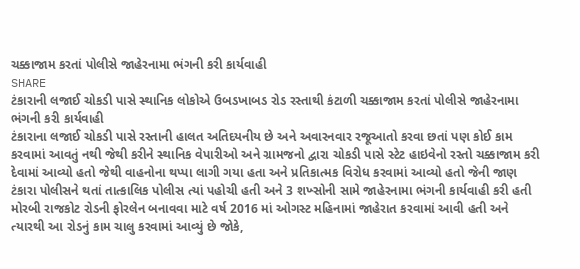ચક્કાજામ કરતાં પોલીસે જાહેરનામા ભંગની કરી કાર્યવાહી
SHARE
ટંકારાની લજાઈ ચોકડી પાસે સ્થાનિક લોકોએ ઉબડખાબડ રોડ રસ્તાથી કંટાળી ચક્કાજામ કરતાં પોલીસે જાહેરનામા ભંગની કરી કાર્યવાહી
ટંકારાના લજાઈ ચોકડી પાસે રસ્તાની હાલત અતિદયનીય છે અને અવારનવાર રજૂઆતો કરવા છતાં પણ કોઈ કામ કરવામાં આવતું નથી જેથી કરીને સ્થાનિક વેપારીઓ અને ગ્રામજનો દ્વારા ચોકડી પાસે સ્ટેટ હાઇવેનો રસ્તો ચક્કાજામ કરી દેવામાં આવ્યો હતો જેથી વાહનોના થપ્પા લાગી ગયા હતા અને પ્રતિકાત્મક વિરોધ કરવામાં આવ્યો હતો જેની જાણ ટંકારા પોલીસને થતાં તાત્કાલિક પોલીસ ત્યાં પહોચી હતી અને 3 શખ્સોની સામે જાહેરનામા ભંગની કાર્યવાહી કરી હતી
મોરબી રાજકોટ રોડની ફોરલેન બનાવવા માટે વર્ષ 2016 માં ઓગસ્ટ મહિનામાં જાહેરાત કરવામાં આવી હતી અને ત્યારથી આ રોડનું કામ ચાલુ કરવામાં આવ્યું છે જોકે,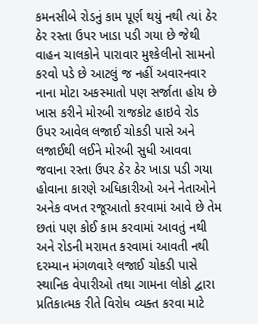કમનસીબે રોડનું કામ પૂર્ણ થયું નથી ત્યાં ઠેર ઠેર રસ્તા ઉપર ખાડા પડી ગયા છે જેથી વાહન ચાલકોને પારાવાર મુશ્કેલીનો સામનો કરવો પડે છે આટલું જ નહીં અવારનવાર નાના મોટા અકસ્માતો પણ સર્જાતા હોય છે ખાસ કરીને મોરબી રાજકોટ હાઇવે રોડ ઉપર આવેલ લજાઈ ચોકડી પાસે અને લજાઈથી લઈને મોરબી સુધી આવવા જવાના રસ્તા ઉપર ઠેર ઠેર ખાડા પડી ગયા હોવાના કારણે અધિકારીઓ અને નેતાઓને અનેક વખત રજૂઆતો કરવામાં આવે છે તેમ છતાં પણ કોઈ કામ કરવામાં આવતું નથી અને રોડની મરામત કરવામાં આવતી નથી
દરમ્યાન મંગળવારે લજાઈ ચોકડી પાસે સ્થાનિક વેપારીઓ તથા ગામના લોકો દ્વારા પ્રતિકાત્મક રીતે વિરોધ વ્યક્ત કરવા માટે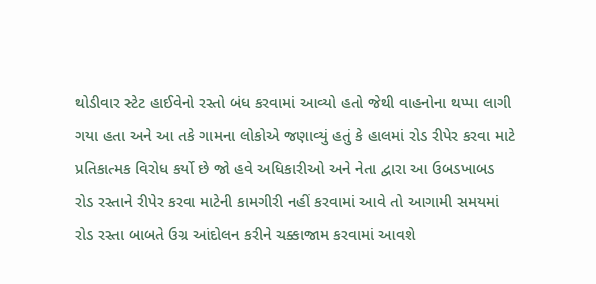થોડીવાર સ્ટેટ હાઈવેનો રસ્તો બંધ કરવામાં આવ્યો હતો જેથી વાહનોના થપ્પા લાગી ગયા હતા અને આ તકે ગામના લોકોએ જણાવ્યું હતું કે હાલમાં રોડ રીપેર કરવા માટે પ્રતિકાત્મક વિરોધ કર્યો છે જો હવે અધિકારીઓ અને નેતા દ્વારા આ ઉબડખાબડ રોડ રસ્તાને રીપેર કરવા માટેની કામગીરી નહીં કરવામાં આવે તો આગામી સમયમાં રોડ રસ્તા બાબતે ઉગ્ર આંદોલન કરીને ચક્કાજામ કરવામાં આવશે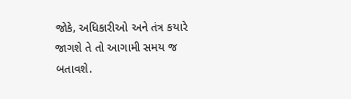જોકે, અધિકારીઓ અને તંત્ર કયારે જાગશે તે તો આગામી સમય જ બતાવશે.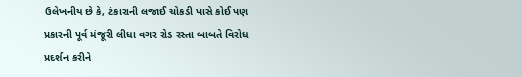ઉલેખનીય છે કે, ટંકારાની લજાઈ ચોકડી પાસે કોઈ પણ પ્રકારની પૂર્વ મંજૂરી લીધા વગર રોડ રસ્તા બાબતે વિરોધ પ્રદર્શન કરીને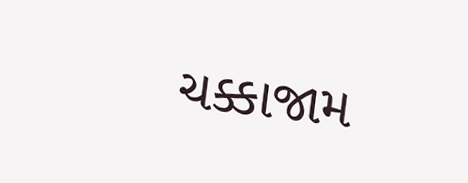ચક્કાજામ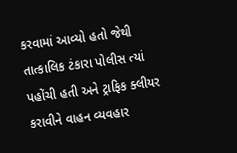કરવામાં આવ્યો હતો જેથી તાત્કાલિક ટંકારા પોલીસ ત્યાં પહોંચી હતી અને ટ્રાફિક ક્લીયર કરાવીને વાહન વ્યવહાર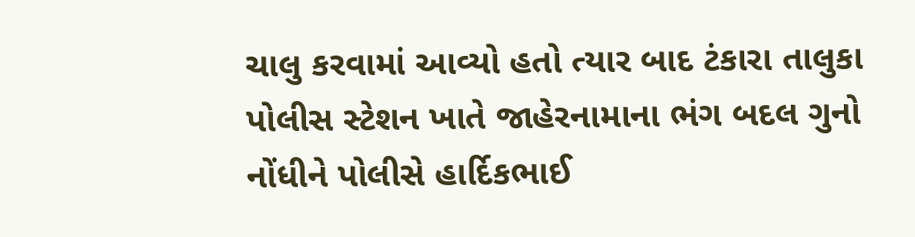ચાલુ કરવામાં આવ્યો હતો ત્યાર બાદ ટંકારા તાલુકા પોલીસ સ્ટેશન ખાતે જાહેરનામાના ભંગ બદલ ગુનો નોંધીને પોલીસે હાર્દિકભાઈ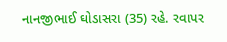નાનજીભાઈ ઘોડાસરા (35) રહે. રવાપર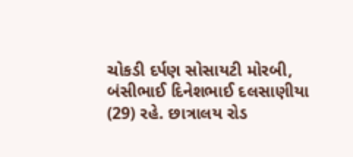ચોકડી દર્પણ સોસાયટી મોરબી, બંસીભાઈ દિનેશભાઈ દલસાણીયા (29) રહે. છાત્રાલય રોડ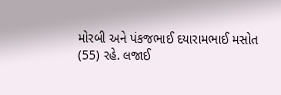મોરબી અને પંકજભાઈ દયારામભાઈ મસોત (55) રહે. લજાઈ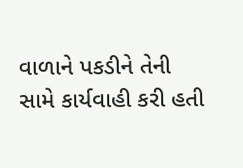વાળાને પકડીને તેની સામે કાર્યવાહી કરી હતી